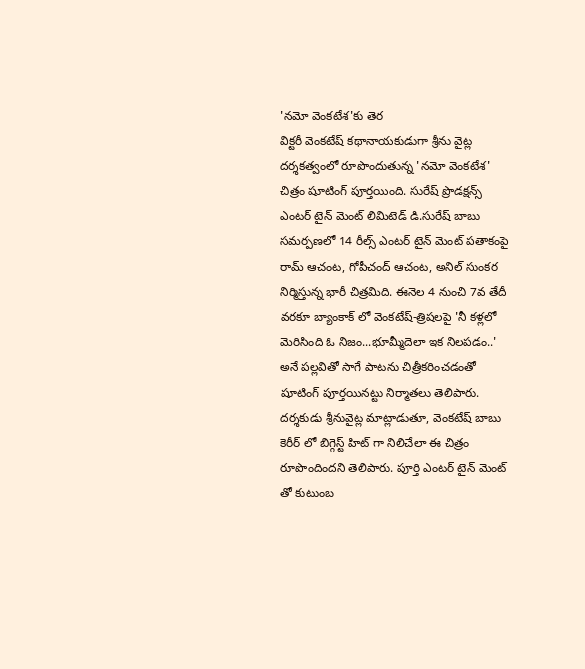'నమో వెంకటేశ'కు తెర
విక్టరీ వెంకటేష్ కథానాయకుడుగా శ్రీను వైట్ల దర్శకత్వంలో రూపొందుతున్న 'నమో వెంకటేశ' చిత్రం షూటింగ్ పూర్తయింది. సురేష్ ప్రొడక్షన్స్ ఎంటర్ టైన్ మెంట్ లిమిటెడ్ డి.సురేష్ బాబు సమర్పణలో 14 రీల్స్ ఎంటర్ టైన్ మెంట్ పతాకంపై రామ్ ఆచంట, గోపీచంద్ ఆచంట, అనిల్ సుంకర నిర్మిస్తున్న భారీ చిత్రమిది. ఈనెల 4 నుంచి 7వ తేదీ వరకూ బ్యాంకాక్ లో వెంకటేష్-త్రిషలపై 'నీ కళ్లలో మెరిసింది ఓ నిజం...భూమ్మీదెలా ఇక నిలపడం..' అనే పల్లవితో సాగే పాటను చిత్రీకరించడంతో షూటింగ్ పూర్తయినట్టు నిర్మాతలు తెలిపారు.
దర్శకుడు శ్రీనువైట్ల మాట్లాడుతూ, వెంకటేష్ బాబు కెరీర్ లో బిగ్గెస్ట్ హిట్ గా నిలిచేలా ఈ చిత్రం రూపొందిందని తెలిపారు. పూర్తి ఎంటర్ టైన్ మెంట్ తో కుటుంబ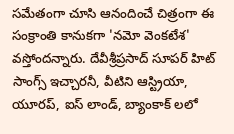సమేతంగా చూసి ఆనందించే చిత్రంగా ఈ సంక్రాంతి కానుకగా 'నమో వెంకటేశ' వస్తోందన్నారు. దేవీశ్రీప్రసాద్ సూపర్ హిట్ సాంగ్స్ ఇచ్చారనీ, వీటిని ఆస్ట్రియా, యూరప్, ఐస్ లాండ్, బ్యాంకాక్ లలో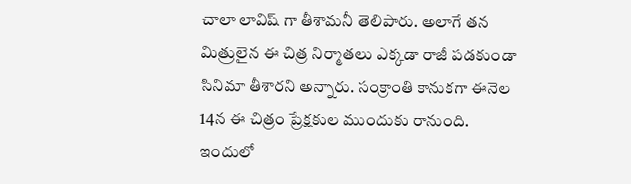చాలా లావిష్ గా తీశామనీ తెలిపారు. అలాగే తన మిత్రులైన ఈ చిత్ర నిర్మాతలు ఎక్కడా రాజీ పడకుండా సినిమా తీశారని అన్నారు. సంక్రాంతి కానుకగా ఈనెల 14న ఈ చిత్రం ప్రేక్షకుల ముందుకు రానుంది. ఇందులో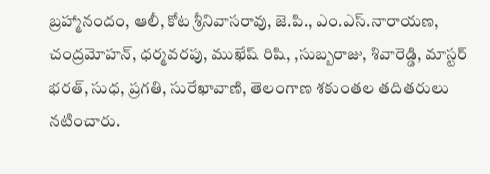బ్రహ్మానందం, ఆలీ, కోట శ్రీనివాసరావు, జె.పి., ఎం.ఎస్.నారాయణ, చంద్రమోహన్, ధర్మవరపు, ముఖేష్ రిషి, ,సుబ్బరాజు, శివారెడ్డి, మాస్టర్ భరత్, సుధ, ప్రగతి, సురేఖావాణి, తెలంగాణ శకుంతల తదితరులు నటించారు.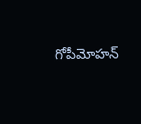గోపీమోహన్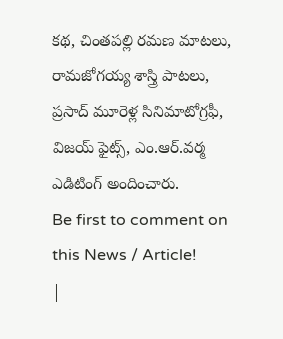కథ, చింతపల్లి రమణ మాటలు, రామజోగయ్య శాస్త్రి పాటలు, ప్రసాద్ మూరెళ్ల సినిమాటోగ్రఫీ, విజయ్ ఫైట్స్, ఎం.ఆర్.వర్మ ఎడిటింగ్ అందించారు.
Be first to comment on this News / Article!
|